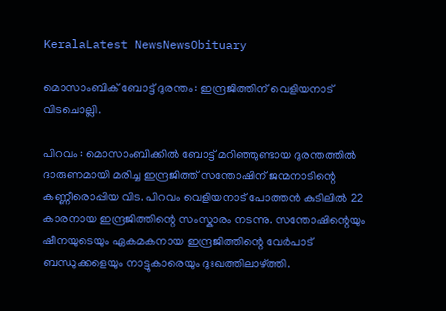KeralaLatest NewsNewsObituary

മൊസാംബിക് ബോട്ട് ദുരന്തം: ഇന്ദ്രജിത്തിന് വെളിയനാട് വിടചൊല്ലി.

പിറവം : മൊസാംബിക്കിൽ ബോട്ട് മറിഞ്ഞുണ്ടായ ദുരന്തത്തിൽ ദാരുണമായി മരിച്ച ഇന്ദ്രജിത്ത് സന്തോഷിന് ജന്മനാടിന്റെ കണ്ണീരൊപ്പിയ വിട. പിറവം വെളിയനാട് പോത്തൻ കുടിലിൽ 22 കാരനായ ഇന്ദ്രജിത്തിന്റെ സംസ്കാരം നടന്നു. സന്തോഷിന്റെയും ഷീനയുടെയും ഏകമകനായ ഇന്ദ്രജിത്തിന്റെ വേർപാട് ബന്ധുക്കളെയും നാട്ടുകാരെയും ദുഃഖത്തിലാഴ്ത്തി.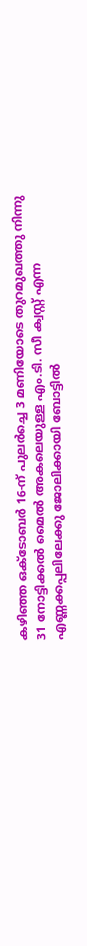കഴിഞ്ഞ ഒക്ടോബർ 16-ന് പുലർച്ചെ 3 മണിയോടെ തുറമുഖത്തു നിന്നു 31 നോട്ടിക്കൽ മൈൽ അകലെയുള്ള എം.ടി. സീ ക്വസ്റ്റ് എന്ന എണ്ണക്കപ്പലിലേക്കു ജോലിക്കായി ബോട്ടിൽ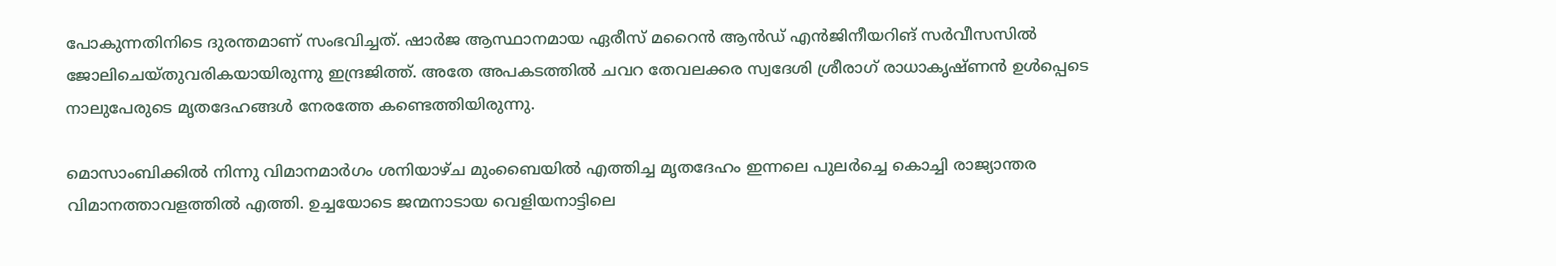പോകുന്നതിനിടെ ദുരന്തമാണ് സംഭവിച്ചത്. ഷാർജ ആസ്ഥാനമായ ഏരീസ് മറൈൻ ആൻഡ് എൻജിനീയറിങ് സർവീസസിൽ ജോലിചെയ്തുവരികയായിരുന്നു ഇന്ദ്രജിത്ത്. അതേ അപകടത്തിൽ ചവറ തേവലക്കര സ്വദേശി ശ്രീരാഗ് രാധാകൃഷ്ണൻ ഉൾപ്പെടെ നാലുപേരുടെ മൃതദേഹങ്ങൾ നേരത്തേ കണ്ടെത്തിയിരുന്നു.

മൊസാംബിക്കിൽ നിന്നു വിമാനമാർഗം ശനിയാഴ്ച മുംബൈയിൽ എത്തിച്ച മൃതദേഹം ഇന്നലെ പുലർച്ചെ കൊച്ചി രാജ്യാന്തര വിമാനത്താവളത്തിൽ എത്തി. ഉച്ചയോടെ ജന്മനാടായ വെളിയനാട്ടിലെ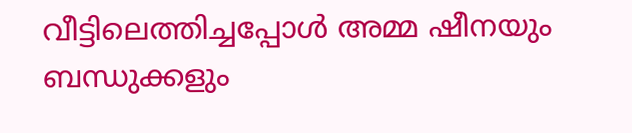വീട്ടിലെത്തിച്ചപ്പോൾ അമ്മ ഷീനയും ബന്ധുക്കളും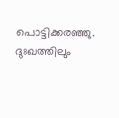പൊട്ടിക്കരഞ്ഞു. ദുഃഖത്തിലും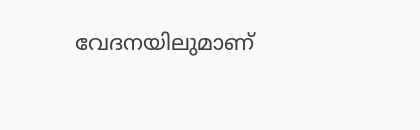വേദനയിലുമാണ്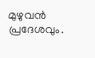മുഴുവൻ പ്രദേശവും.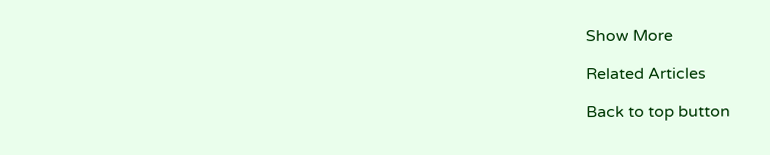Show More

Related Articles

Back to top button